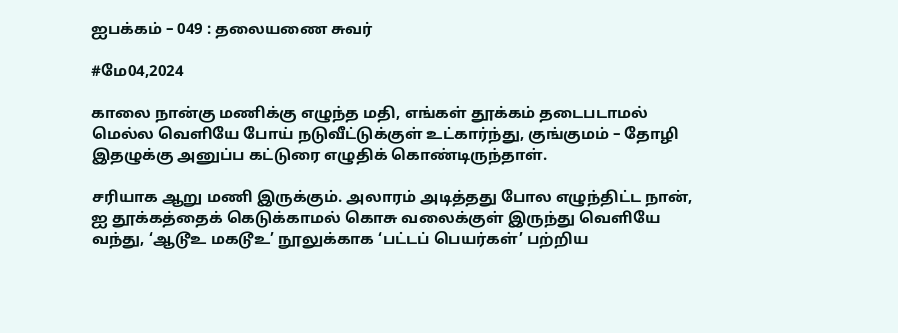ஐபக்கம் – 049 : தலையணை சுவர்

#மே04,2024

காலை நான்கு மணிக்கு எழுந்த மதி, எங்கள் தூக்கம் தடைபடாமல் மெல்ல வெளியே போய் நடுவீட்டுக்குள் உட்கார்ந்து, குங்குமம் – தோழி இதழுக்கு அனுப்ப கட்டுரை எழுதிக் கொண்டிருந்தாள்.

சரியாக ஆறு மணி இருக்கும். அலாரம் அடித்தது போல எழுந்திட்ட நான், ஐ தூக்கத்தைக் கெடுக்காமல் கொசு வலைக்குள் இருந்து வெளியே வந்து, ‘ஆடூஉ மகடூஉ’ நூலுக்காக ‘பட்டப் பெயர்கள்’ பற்றிய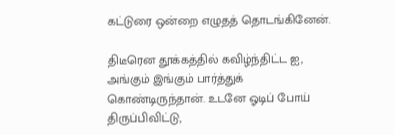கட்டுரை ஒன்றை எழுதத் தொடங்கினேன்.

திடீரென தூக்கத்தில் கவிழ்ந்திட்ட ஐ, அங்கும் இங்கும் பார்த்துக் கொண்டிருந்தான். உடனே ஓடிப் போய் திருப்பிவிட்டு,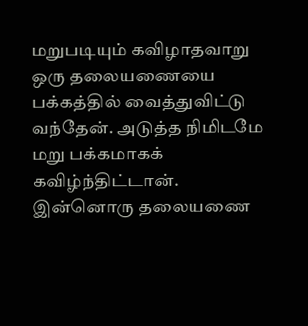மறுபடியும் கவிழாதவாறு ஒரு தலையணையை பக்கத்தில் வைத்துவிட்டு வந்தேன். அடுத்த நிமிடமே மறு பக்கமாகக் கவிழ்ந்திட்டான். இன்னொரு தலையணை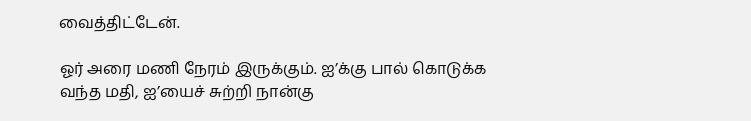வைத்திட்டேன்.

ஓர் அரை மணி நேரம் இருக்கும். ஐ’க்கு பால் கொடுக்க வந்த மதி, ஐ’யைச் சுற்றி நான்கு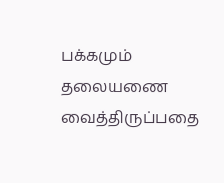பக்கமும் தலையணை வைத்திருப்பதை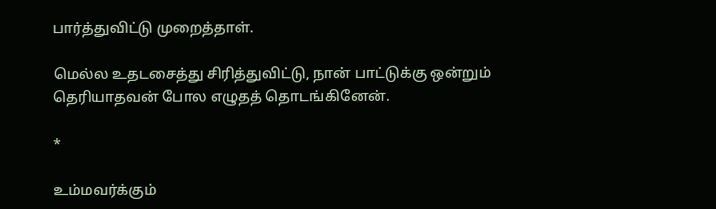பார்த்துவிட்டு முறைத்தாள்.

மெல்ல உதடசைத்து சிரித்துவிட்டு, நான் பாட்டுக்கு ஒன்றும் தெரியாதவன் போல எழுதத் தொடங்கினேன்.

*

உம்மவர்க்கும்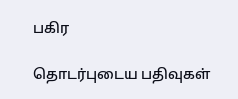பகிர

தொடர்புடைய பதிவுகள்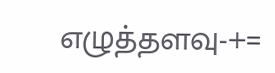எழுத்தளவு-+=